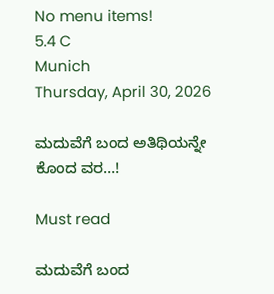No menu items!
5.4 C
Munich
Thursday, April 30, 2026

ಮದುವೆಗೆ ಬಂದ‌ ಅತಿಥಿಯನ್ನೇ ಕೊಂದ ವರ…!

Must read

ಮದುವೆಗೆ ಬಂದ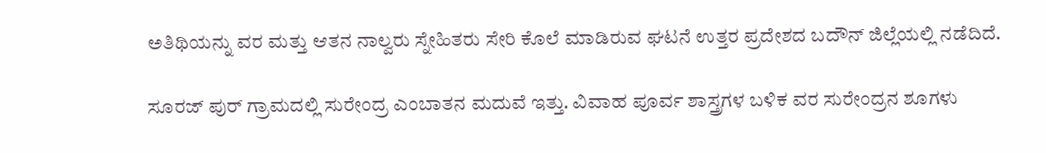ಅತಿಥಿಯನ್ನು ವರ ಮತ್ತು ಆತನ ನಾಲ್ವರು ಸ್ನೇಹಿತರು‌ ಸೇರಿ ಕೊಲೆ ಮಾಡಿರುವ ಘಟನೆ ಉತ್ತರ ಪ್ರದೇಶದ ಬದೌನ್ ಜಿಲ್ಲೆಯಲ್ಲಿ ನಡೆದಿದೆ.

ಸೂರಜ್ ಪುರ್ ಗ್ರಾಮದಲ್ಲಿ ಸುರೇಂದ್ರ ಎಂಬಾತನ ಮದುವೆ ಇತ್ತು. ವಿವಾಹ ಪೂರ್ವ ಶಾಸ್ತ್ರಗಳ ಬಳಿಕ ವರ ಸುರೇಂದ್ರನ ಶೂಗಳು‌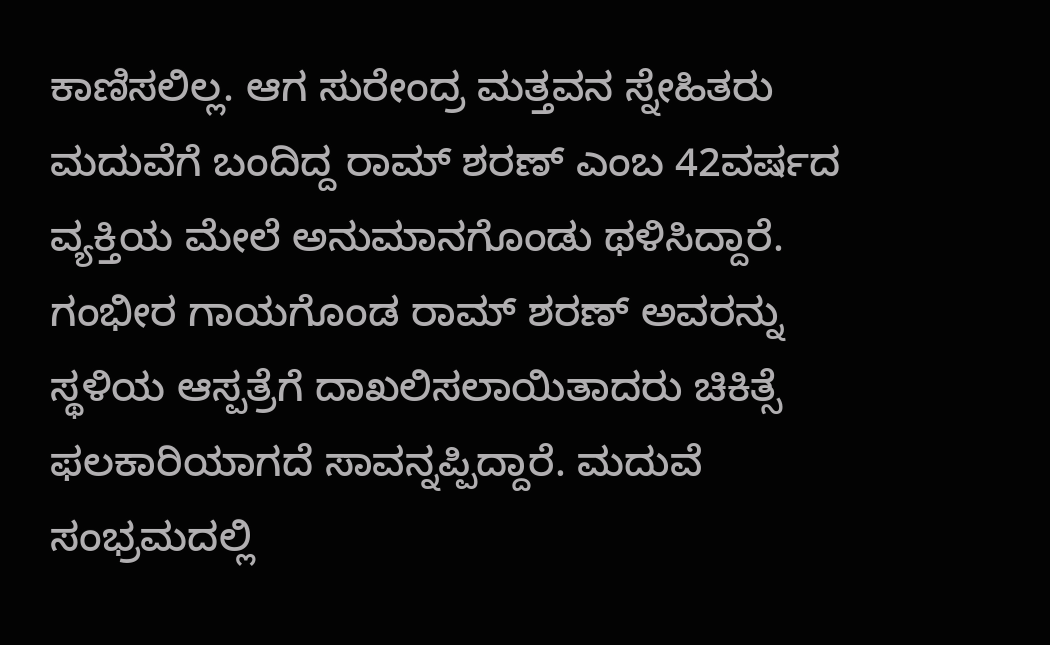ಕಾಣಿಸಲಿಲ್ಲ. ಆಗ ಸುರೇಂದ್ರ ಮತ್ತವನ ಸ್ನೇಹಿತರು‌ ಮದುವೆಗೆ ಬಂದಿದ್ದ ರಾಮ್ ಶರಣ್ ಎಂಬ 42ವರ್ಷದ ವ್ಯಕ್ತಿಯ ಮೇಲೆ ಅನುಮಾನಗೊಂಡು ಥಳಿಸಿದ್ದಾರೆ. ಗಂಭೀರ ಗಾಯಗೊಂಡ ರಾಮ್ ಶರಣ್ ಅವರನ್ನು ಸ್ಥಳಿಯ ಆಸ್ಪತ್ರೆಗೆ ದಾಖಲಿಸಲಾಯಿತಾದರು ಚಿಕಿತ್ಸೆ ಫಲಕಾರಿಯಾಗದೆ ಸಾವನ್ನಪ್ಪಿದ್ದಾರೆ. ಮದುವೆ ಸಂಭ್ರಮದಲ್ಲಿ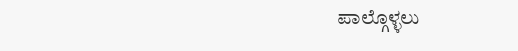ಪಾಲ್ಗೊಳ್ಳಲು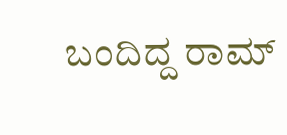ಬಂದಿದ್ದ ರಾಮ್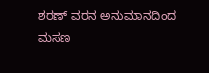ಶರಣ್ ವರನ ಅನುಮಾನದಿಂದ ಮಸಣ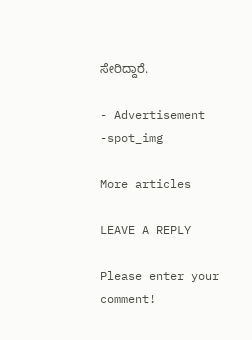ಸೇರಿದ್ದಾರೆ.

- Advertisement -spot_img

More articles

LEAVE A REPLY

Please enter your comment!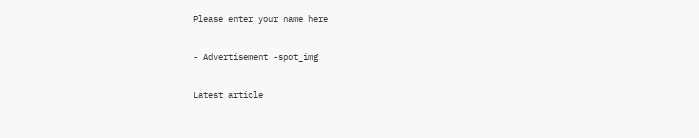Please enter your name here

- Advertisement -spot_img

Latest article